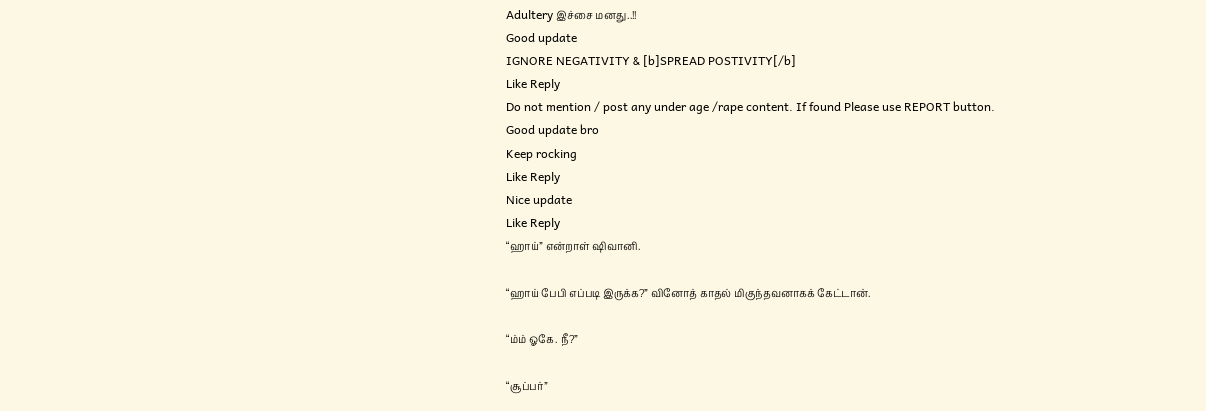Adultery இச்சை மனது..!!
Good update
IGNORE NEGATIVITY & [b]SPREAD POSTIVITY[/b]
Like Reply
Do not mention / post any under age /rape content. If found Please use REPORT button.
Good update bro
Keep rocking
Like Reply
Nice update
Like Reply
“ஹாய்” என்றாள் ஷிவானி.

“ஹாய் பேபி எப்படி இருக்க?” வினோத் காதல் மிகுந்தவனாகக் கேட்டான்.

“ம்ம் ஓகே. நீ?”

“சூப்பர்”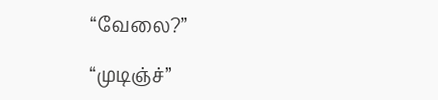“வேலை?”

“முடிஞ்ச்”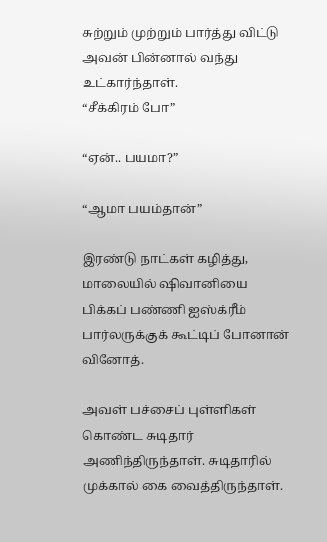சுற்றும் முற்றும் பார்த்து விட்டு அவன் பின்னால் வந்து உட்கார்ந்தாள்.
“சீக்கிரம் போ”

“ஏன்.. பயமா?”

“ஆமா பயம்தான்”

இரண்டு நாட்கள் கழித்து, மாலையில் ஷிவானியை பிக்கப் பண்ணி ஐஸ்க்ரீம் பார்லருக்குக் கூட்டிப் போனான் வினோத்.

அவள் பச்சைப் புள்ளிகள் கொண்ட சுடிதார் அணிந்திருந்தாள். சுடிதாரில் முக்கால் கை வைத்திருந்தாள்.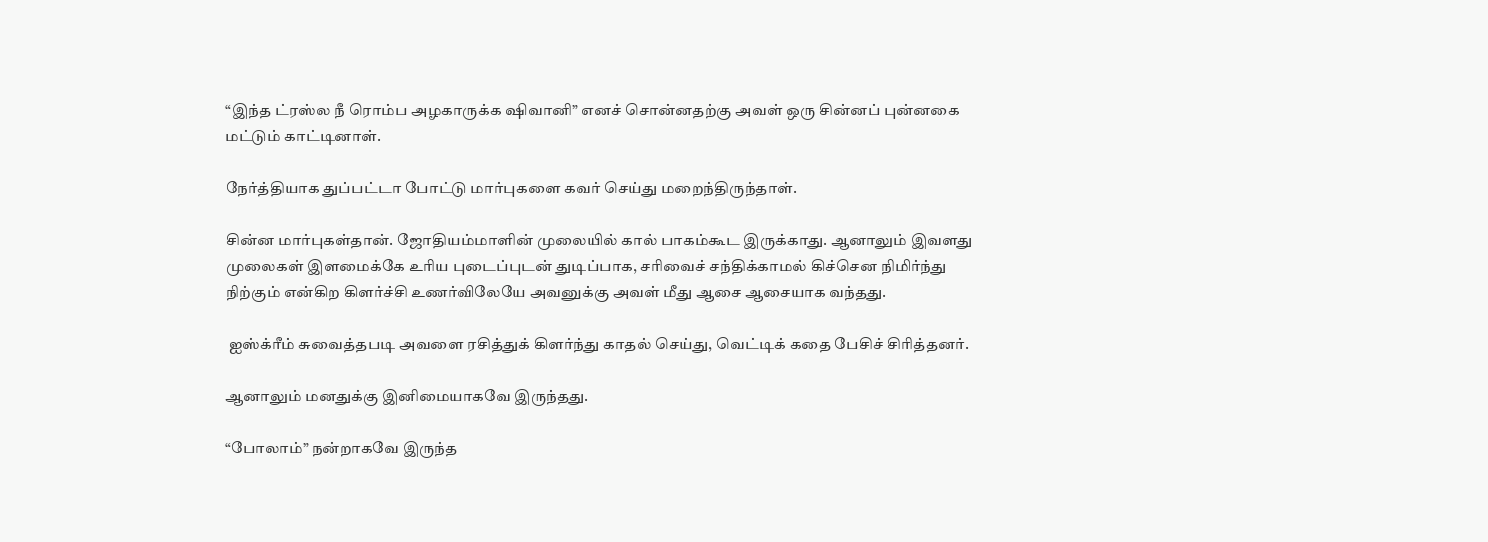“இந்த ட்ரஸ்ல நீ ரொம்ப அழகாருக்க ஷிவானி” எனச் சொன்னதற்கு அவள் ஒரு சின்னப் புன்னகை மட்டும் காட்டினாள்.

நேர்த்தியாக துப்பட்டா போட்டு மார்புகளை கவர் செய்து மறைந்திருந்தாள்.

சின்ன மார்புகள்தான். ஜோதியம்மாளின் முலையில் கால் பாகம்கூட இருக்காது. ஆனாலும் இவளது முலைகள் இளமைக்கே உரிய புடைப்புடன் துடிப்பாக, சரிவைச் சந்திக்காமல் கிச்சென நிமிர்ந்து நிற்கும் என்கிற கிளர்ச்சி உணர்விலேயே அவனுக்கு அவள் மீது ஆசை ஆசையாக வந்தது.

 ஐஸ்க்ரீம் சுவைத்தபடி அவளை ரசித்துக் கிளர்ந்து காதல் செய்து, வெட்டிக் கதை பேசிச் சிரித்தனர்.

ஆனாலும் மனதுக்கு இனிமையாகவே இருந்தது.

“போலாம்” நன்றாகவே இருந்த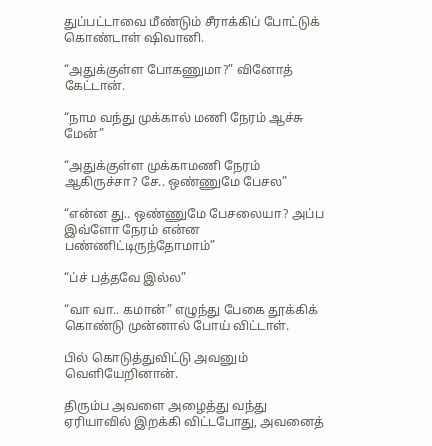துப்பட்டாவை மீண்டும் சீராக்கிப் போட்டுக் கொண்டாள் ஷிவானி.

“அதுக்குள்ள போகணுமா?” வினோத் கேட்டான்.

“நாம வந்து முக்கால் மணி நேரம் ஆச்சு மேன்”

“அதுக்குள்ள முக்காமணி நேரம் ஆகிருச்சா? சே.. ஒண்ணுமே பேசல”

“என்ன து.. ஒண்ணுமே பேசலையா? அப்ப இவ்ளோ நேரம் என்ன பண்ணிட்டிருந்தோமாம்”

“ப்ச் பத்தவே இல்ல”

“வா வா.. கமான்” எழுந்து பேகை தூக்கிக் கொண்டு முன்னால் போய் விட்டாள்.

பில் கொடுத்துவிட்டு அவனும் வெளியேறினான்.

திரும்ப அவளை அழைத்து வந்து ஏரியாவில் இறக்கி விட்டபோது, அவனைத்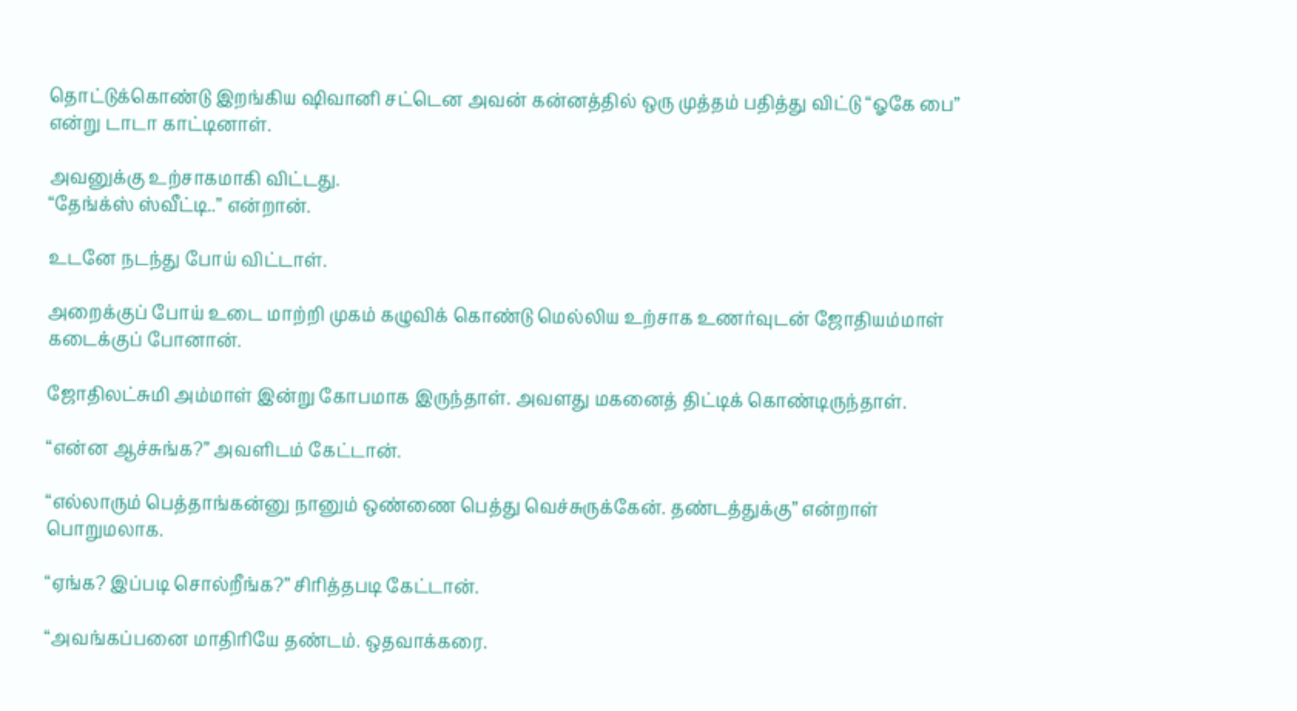தொட்டுக்கொண்டு இறங்கிய ஷிவானி சட்டென அவன் கன்னத்தில் ஒரு முத்தம் பதித்து விட்டு “ஓகே பை” என்று டாடா காட்டினாள்.

அவனுக்கு உற்சாகமாகி விட்டது.
“தேங்க்ஸ் ஸ்வீட்டி..” என்றான்.

உடனே நடந்து போய் விட்டாள்.

அறைக்குப் போய் உடை மாற்றி முகம் கழுவிக் கொண்டு மெல்லிய உற்சாக உணர்வுடன் ஜோதியம்மாள் கடைக்குப் போனான்.

ஜோதிலட்சுமி அம்மாள் இன்று கோபமாக இருந்தாள். அவளது மகனைத் திட்டிக் கொண்டிருந்தாள்.

“என்ன ஆச்சுங்க?” அவளிடம் கேட்டான்.

“எல்லாரும் பெத்தாங்கன்னு நானும் ஒண்ணை பெத்து வெச்சுருக்கேன். தண்டத்துக்கு” என்றாள் பொறுமலாக.

“ஏங்க? இப்படி சொல்றீங்க?” சிரித்தபடி கேட்டான்.

“அவங்கப்பனை மாதிரியே தண்டம். ஒதவாக்கரை.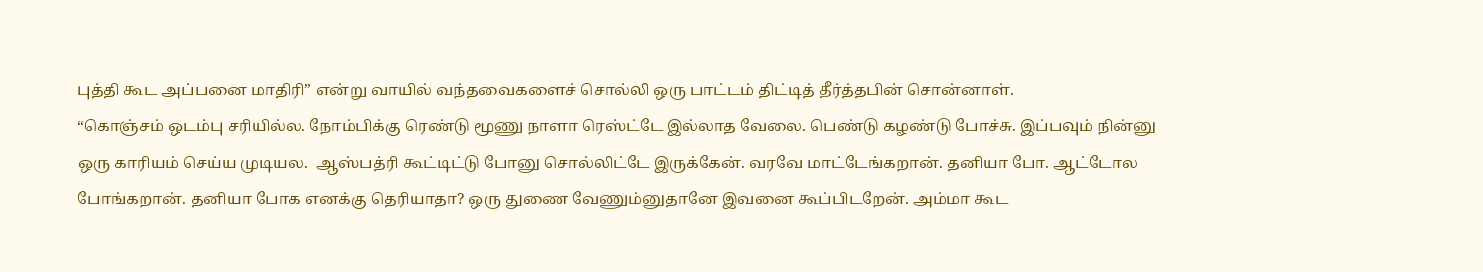புத்தி கூட அப்பனை மாதிரி” என்று வாயில் வந்தவைகளைச் சொல்லி ஒரு பாட்டம் திட்டித் தீர்த்தபின் சொன்னாள்.
“கொஞ்சம் ஒடம்பு சரியில்ல. நோம்பிக்கு ரெண்டு மூணு நாளா ரெஸ்ட்டே இல்லாத வேலை. பெண்டு கழண்டு போச்சு. இப்பவும் நின்னு ஒரு காரியம் செய்ய முடியல.  ஆஸ்பத்ரி கூட்டிட்டு போனு சொல்லிட்டே இருக்கேன். வரவே மாட்டேங்கறான். தனியா போ. ஆட்டோல போங்கறான். தனியா போக எனக்கு தெரியாதா? ஒரு துணை வேணும்னுதானே இவனை கூப்பிடறேன். அம்மா கூட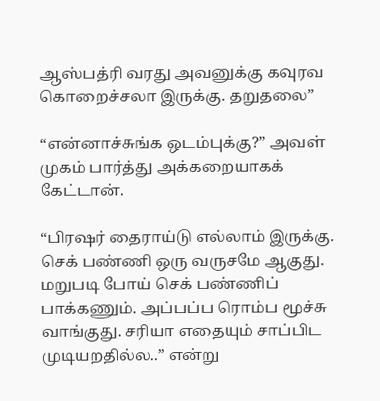ஆஸ்பத்ரி வரது அவனுக்கு கவுரவ கொறைச்சலா இருக்கு. தறுதலை”

“என்னாச்சுங்க ஒடம்புக்கு?” அவள் முகம் பார்த்து அக்கறையாகக் கேட்டான்.

“பிரஷர் தைராய்டு எல்லாம் இருக்கு. செக் பண்ணி ஒரு வருசமே ஆகுது. மறுபடி போய் செக் பண்ணிப் பாக்கணும். அப்பப்ப ரொம்ப மூச்சு வாங்குது. சரியா எதையும் சாப்பிட முடியறதில்ல..” என்று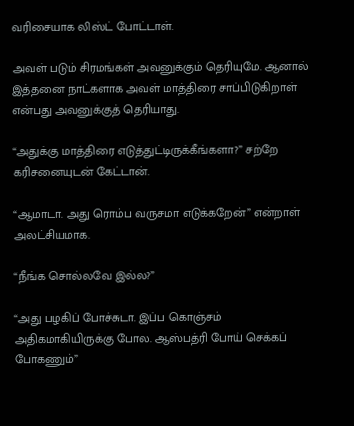வரிசையாக லிஸ்ட் போட்டாள்.

அவள் படும் சிரமங்கள் அவனுக்கும் தெரியுமே. ஆனால் இத்தனை நாட்களாக அவள் மாத்திரை சாப்பிடுகிறாள் என்பது அவனுக்குத் தெரியாது.

“அதுக்கு மாத்திரை எடுத்துட்டிருக்கீங்களா?” சற்றே கரிசனையுடன் கேட்டான்.

“ஆமாடா. அது ரொம்ப வருசமா எடுக்கறேன்” என்றாள் அலட்சியமாக.

“நீங்க சொல்லவே இல்ல?”

“அது பழகிப் போச்சுடா. இப்ப கொஞ்சம் அதிகமாகியிருக்கு போல. ஆஸ்பத்ரி போய் செக்கப் போகணும்”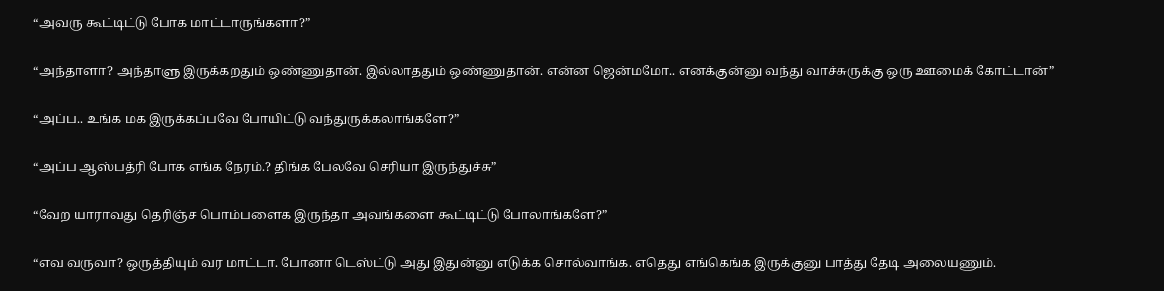“அவரு கூட்டிட்டு போக மாட்டாருங்களா?”

“அந்தாளா? அந்தாளு இருக்கறதும் ஒண்ணுதான். இல்லாததும் ஒண்ணுதான். என்ன ஜென்மமோ.. எனக்குன்னு வந்து வாச்சுருக்கு ஒரு ஊமைக் கோட்டான்”

“அப்ப.. உங்க மக இருக்கப்பவே போயிட்டு வந்துருக்கலாங்களே?”

“அப்ப ஆஸ்பத்ரி போக எங்க நேரம்.? திங்க பேலவே செரியா இருந்துச்சு”

“வேற யாராவது தெரிஞ்ச பொம்பளைக இருந்தா அவங்களை கூட்டிட்டு போலாங்களே?”

“எவ வருவா? ஒருத்தியும் வர மாட்டா. போனா டெஸ்ட்டு அது இதுன்னு எடுக்க சொல்வாங்க. எதெது எங்கெங்க இருக்குனு பாத்து தேடி அலையணும்.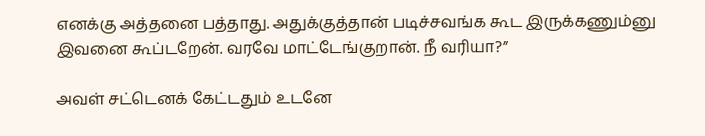எனக்கு அத்தனை பத்தாது. அதுக்குத்தான் படிச்சவங்க கூட இருக்கணும்னு இவனை கூப்டறேன். வரவே மாட்டேங்குறான். நீ வரியா?”

அவள் சட்டெனக் கேட்டதும் உடனே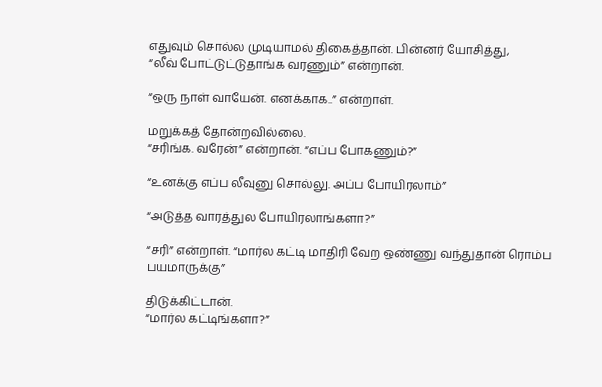எதுவும் சொல்ல முடியாமல் திகைத்தான். பின்னர் யோசித்து,
“லீவ் போட்டுட்டுதாங்க வரணும்” என்றான்.

“ஒரு நாள் வாயேன். எனக்காக..” என்றாள்.

மறுக்கத் தோன்றவில்லை.
“சரிங்க. வரேன்” என்றான். “எப்ப போகணும்?”

“உனக்கு எப்ப லீவுனு சொல்லு. அப்ப போயிரலாம்”

“அடுத்த வாரத்துல போயிரலாங்களா?”

“சரி” என்றாள். “மார்ல கட்டி மாதிரி வேற ஒண்ணு வந்துதான் ரொம்ப பயமாருக்கு”

திடுக்கிட்டான்.
“மார்ல கட்டிங்களா?”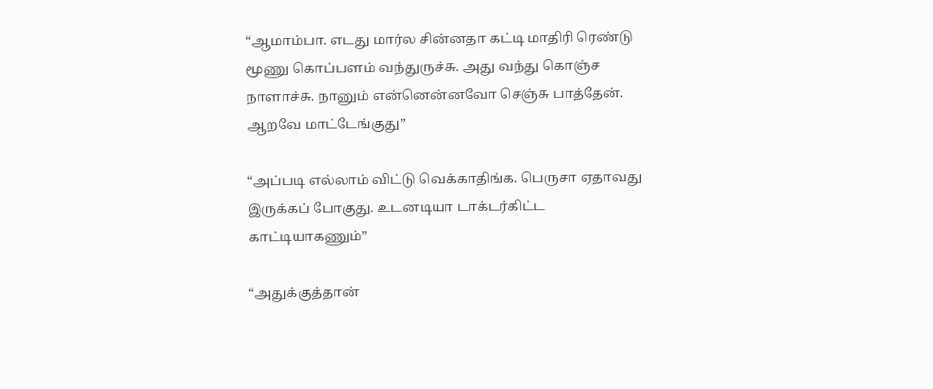“ஆமாம்பா. எடது மார்ல சின்னதா கட்டி மாதிரி ரெண்டு மூணு கொப்பளம் வந்துருச்சு. அது வந்து கொஞ்ச நாளாச்சு. நானும் என்னென்னவோ செஞ்சு பாத்தேன். ஆறவே மாட்டேங்குது”

“அப்படி எல்லாம் விட்டு வெக்காதிங்க. பெருசா ஏதாவது இருக்கப் போகுது. உடனடியா டாக்டர்கிட்ட காட்டியாகணும்”

“அதுக்குத்தான்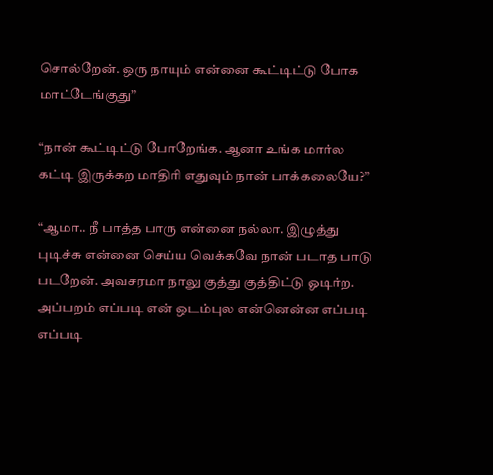சொல்றேன். ஒரு நாயும் என்னை கூட்டிட்டு போக மாட்டேங்குது”

“நான் கூட்டிட்டு போறேங்க. ஆனா உங்க மார்ல கட்டி இருக்கற மாதிரி எதுவும் நான் பாக்கலையே?”

“ஆமா.. நீ பாத்த பாரு என்னை நல்லா. இழுத்து புடிச்சு என்னை செய்ய வெக்கவே நான் படாத பாடு படறேன். அவசரமா நாலு குத்து குத்திட்டு ஓடிர்ற. அப்பறம் எப்படி என் ஒடம்புல என்னென்ன எப்படி எப்படி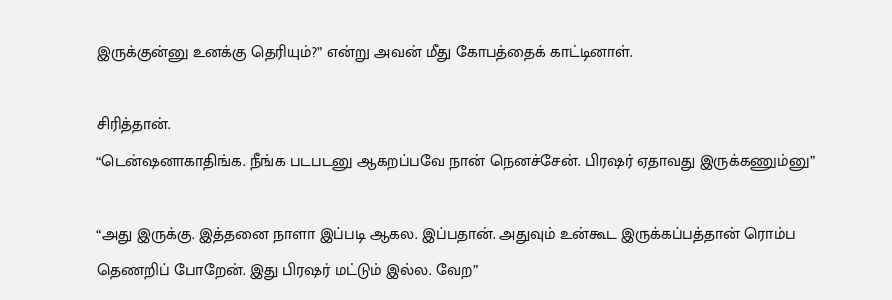இருக்குன்னு உனக்கு தெரியும்?” என்று அவன் மீது கோபத்தைக் காட்டினாள்.

சிரித்தான்.
“டென்ஷனாகாதிங்க. நீங்க படபடனு ஆகறப்பவே நான் நெனச்சேன். பிரஷர் ஏதாவது இருக்கணும்னு”

“அது இருக்கு. இத்தனை நாளா இப்படி ஆகல. இப்பதான். அதுவும் உன்கூட இருக்கப்பத்தான் ரொம்ப தெணறிப் போறேன். இது பிரஷர் மட்டும் இல்ல. வேற”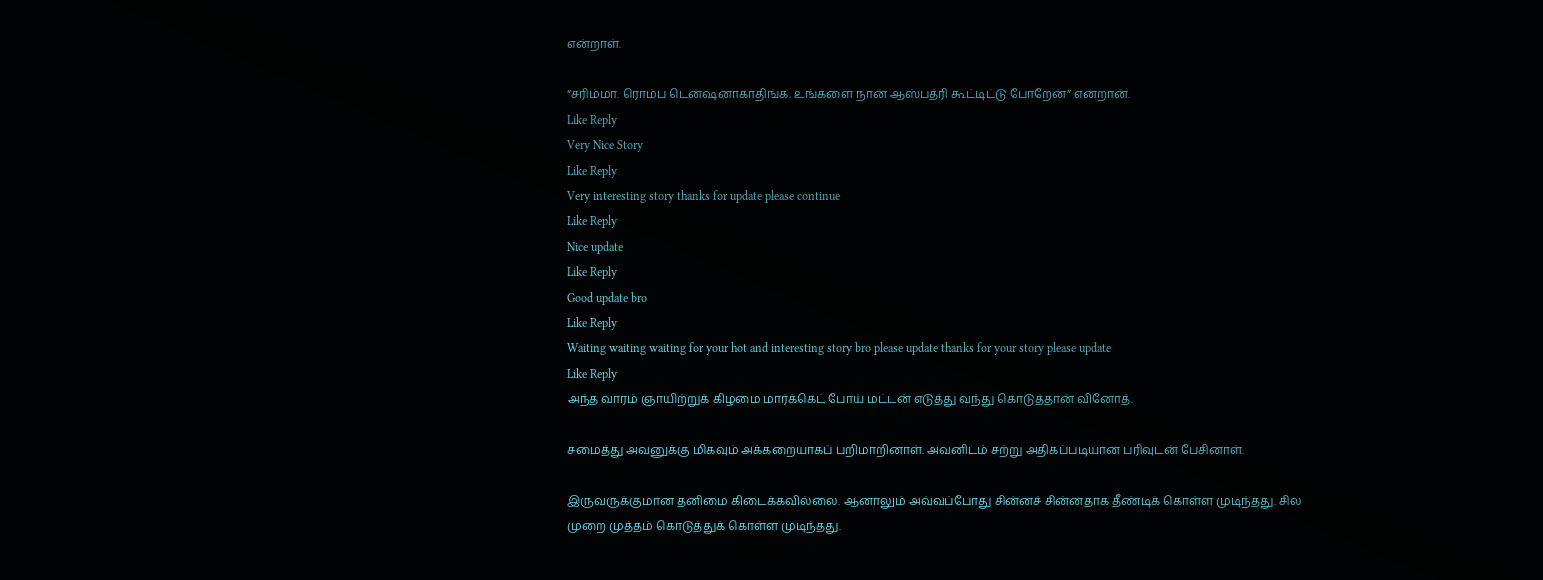என்றாள்.

“சரிம்மா. ரொம்ப டென்ஷனாகாதிங்க. உங்களை நான் ஆஸ்பத்ரி கூட்டிட்டு போறேன்” என்றான்.
Like Reply
Very Nice Story
Like Reply
Very interesting story thanks for update please continue
Like Reply
Nice update
Like Reply
Good update bro
Like Reply
Waiting waiting waiting for your hot and interesting story bro please update thanks for your story please update
Like Reply
அந்த வாரம் ஞாயிற்றுக் கிழமை மார்க்கெட் போய் மட்டன் எடுத்து வந்து கொடுத்தான் வினோத்.

சமைத்து அவனுக்கு மிகவும் அக்கறையாகப் பறிமாறினாள். அவனிடம் சற்று அதிகப்படியான பரிவுடன் பேசினாள்.

இருவருக்குமான தனிமை கிடைக்கவில்லை. ஆனாலும் அவ்வப்போது சின்னச் சின்னதாக தீண்டிக் கொள்ள முடிந்தது. சில முறை முத்தம் கொடுத்துக் கொள்ள முடிந்தது.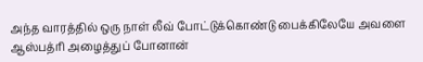அந்த வாரத்தில் ஒரு நாள் லீவ் போட்டுக்கொண்டு பைக்கிலேயே அவளை ஆஸ்பத்ரி அழைத்துப் போனான்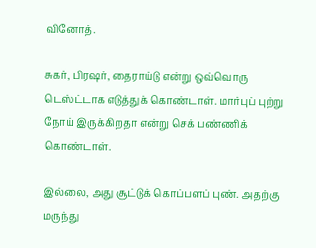வினோத்.

சுகர், பிரஷர், தைராய்டு என்று ஒவ்வொரு டெஸ்ட்டாக எடுத்துக் கொண்டாள். மார்புப் புற்று  நோய் இருக்கிறதா என்று செக் பண்ணிக் கொண்டாள்.

இல்லை, அது சூட்டுக் கொப்பளப் புண். அதற்கு மருந்து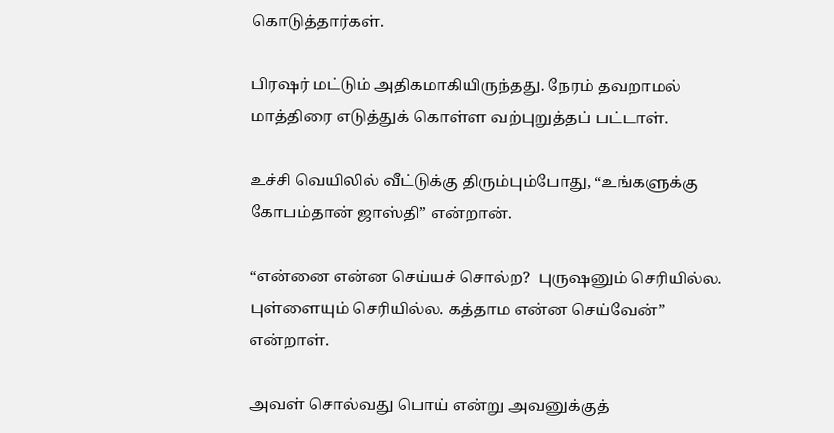கொடுத்தார்கள்.

பிரஷர் மட்டும் அதிகமாகியிருந்தது. நேரம் தவறாமல் மாத்திரை எடுத்துக் கொள்ள வற்புறுத்தப் பட்டாள்.

உச்சி வெயிலில் வீட்டுக்கு திரும்பும்போது, “உங்களுக்கு கோபம்தான் ஜாஸ்தி” என்றான்.

“என்னை என்ன செய்யச் சொல்ற?  புருஷனும் செரியில்ல. புள்ளையும் செரியில்ல. கத்தாம என்ன செய்வேன்” என்றாள்.

அவள் சொல்வது பொய் என்று அவனுக்குத்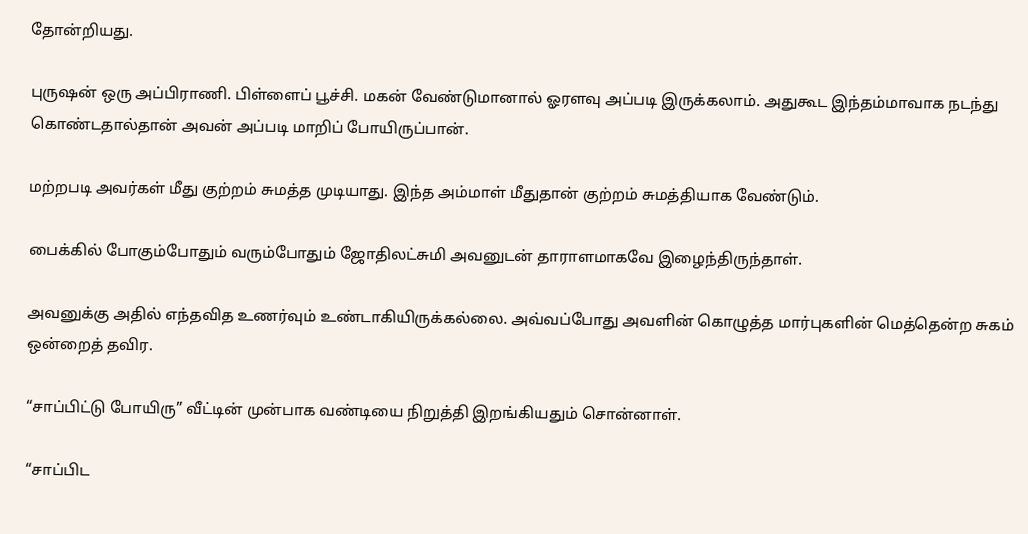தோன்றியது.

புருஷன் ஒரு அப்பிராணி. பிள்ளைப் பூச்சி. மகன் வேண்டுமானால் ஓரளவு அப்படி இருக்கலாம். அதுகூட இந்தம்மாவாக நடந்து கொண்டதால்தான் அவன் அப்படி மாறிப் போயிருப்பான்.

மற்றபடி அவர்கள் மீது குற்றம் சுமத்த முடியாது. இந்த அம்மாள் மீதுதான் குற்றம் சுமத்தியாக வேண்டும்.

பைக்கில் போகும்போதும் வரும்போதும் ஜோதிலட்சுமி அவனுடன் தாராளமாகவே இழைந்திருந்தாள்.

அவனுக்கு அதில் எந்தவித உணர்வும் உண்டாகியிருக்கல்லை. அவ்வப்போது அவளின் கொழுத்த மார்புகளின் மெத்தென்ற சுகம் ஒன்றைத் தவிர.

“சாப்பிட்டு போயிரு” வீட்டின் முன்பாக வண்டியை நிறுத்தி இறங்கியதும் சொன்னாள்.

“சாப்பிட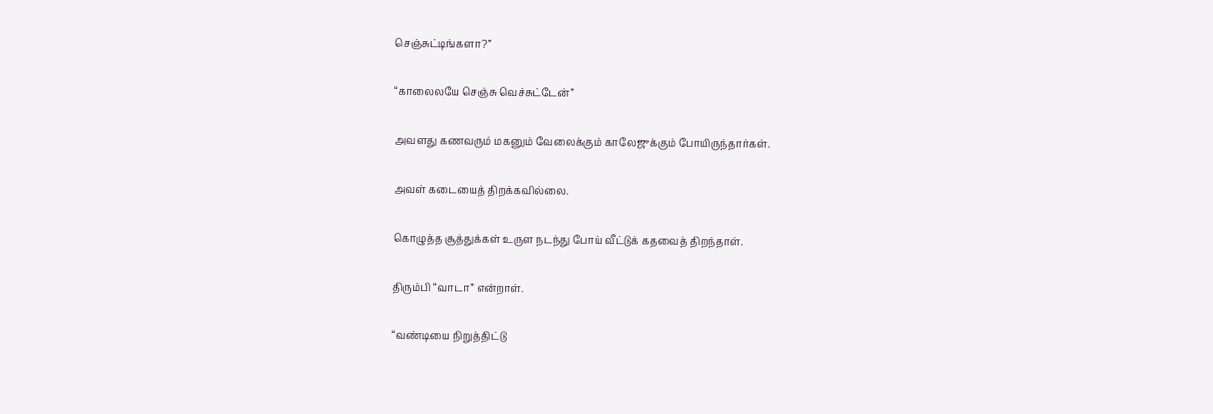செஞ்சுட்டிங்களா?”

“காலைலயே செஞ்சு வெச்சுட்டேன்”

அவளது கணவரும் மகனும் வேலைக்கும் காலேஜுக்கும் போயிருந்தார்கள்.

அவள் கடையைத் திறக்கவில்லை.

கொழுத்த சூத்துக்கள் உருள நடந்து போய் வீட்டுக் கதவைத் திறந்தாள்.

திரும்பி “வாடா” என்றாள்.

“வண்டியை நிறுத்திட்டு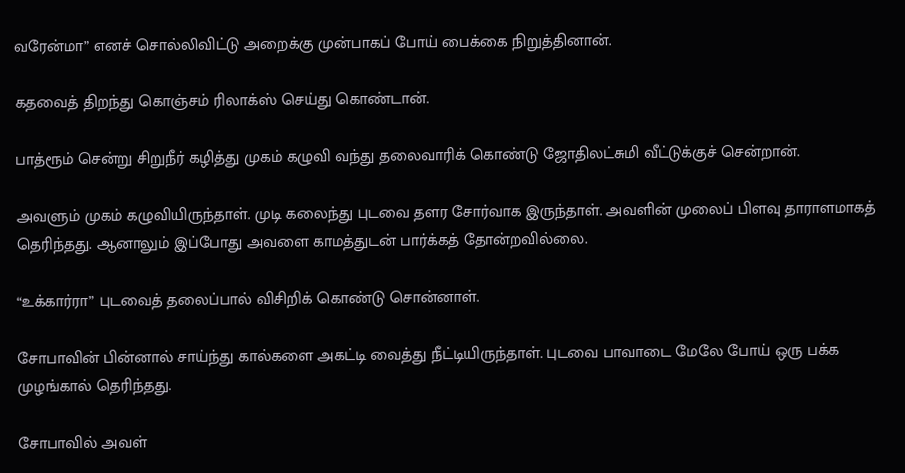வரேன்மா” எனச் சொல்லிவிட்டு அறைக்கு முன்பாகப் போய் பைக்கை நிறுத்தினான்.

கதவைத் திறந்து கொஞ்சம் ரிலாக்ஸ் செய்து கொண்டான்.

பாத்ரூம் சென்று சிறுநீர் கழித்து முகம் கழுவி வந்து தலைவாரிக் கொண்டு ஜோதிலட்சுமி வீட்டுக்குச் சென்றான்.

அவளும் முகம் கழுவியிருந்தாள். முடி கலைந்து புடவை தளர சோர்வாக இருந்தாள். அவளின் முலைப் பிளவு தாராளமாகத் தெரிந்தது. ஆனாலும் இப்போது அவளை காமத்துடன் பார்க்கத் தோன்றவில்லை.

“உக்கார்ரா” புடவைத் தலைப்பால் விசிறிக் கொண்டு சொன்னாள்.

சோபாவின் பின்னால் சாய்ந்து கால்களை அகட்டி வைத்து நீட்டியிருந்தாள். புடவை பாவாடை மேலே போய் ஒரு பக்க முழங்கால் தெரிந்தது.

சோபாவில் அவள்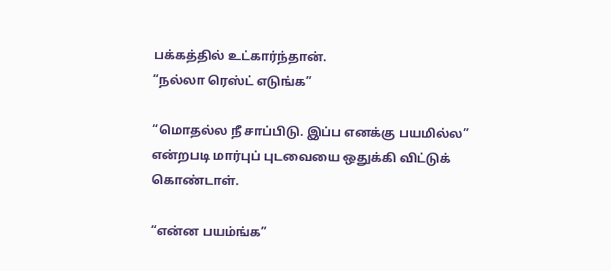பக்கத்தில் உட்கார்ந்தான்.
“நல்லா ரெஸ்ட் எடுங்க”

“மொதல்ல நீ சாப்பிடு. இப்ப எனக்கு பயமில்ல” என்றபடி மார்புப் புடவையை ஒதுக்கி விட்டுக் கொண்டாள்.

“என்ன பயம்ங்க”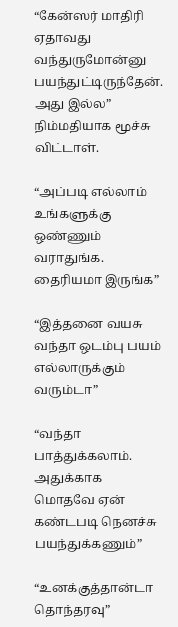“கேன்ஸர் மாதிரி ஏதாவது வந்துருமோன்னு பயந்துட்டிருந்தேன். அது இல்ல” நிம்மதியாக மூச்சு விட்டாள்.

“அப்படி எல்லாம் உங்களுக்கு ஒண்ணும் வராதுங்க. தைரியமா இருங்க”

“இத்தனை வயசு வந்தா ஒடம்பு பயம் எல்லாருக்கும் வரும்டா”

“வந்தா பாத்துக்கலாம். அதுக்காக மொதவே ஏன் கண்டபடி நெனச்சு பயந்துக்கணும்”

“உனக்குத்தான்டா தொந்தரவு”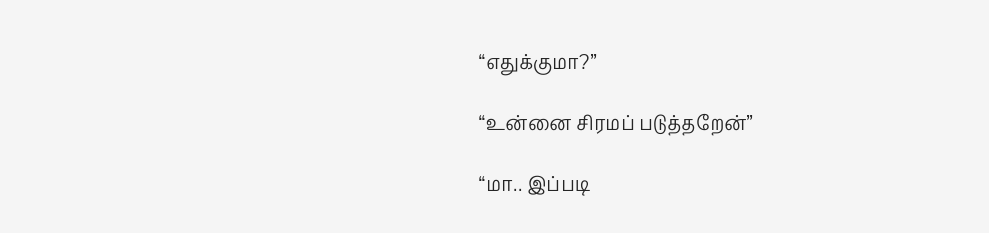“எதுக்குமா?”

“உன்னை சிரமப் படுத்தறேன்”

“மா.. இப்படி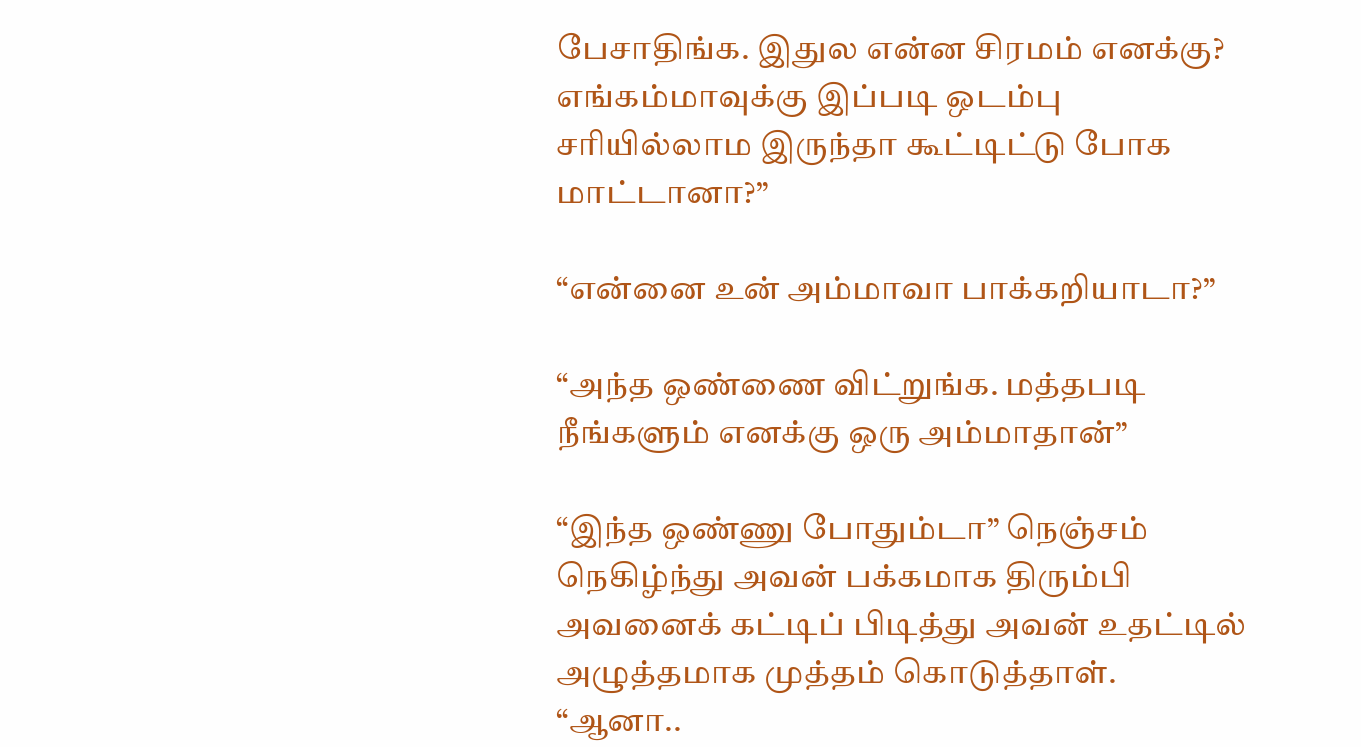பேசாதிங்க. இதுல என்ன சிரமம் எனக்கு? எங்கம்மாவுக்கு இப்படி ஒடம்பு சரியில்லாம இருந்தா கூட்டிட்டு போக மாட்டானா?”

“என்னை உன் அம்மாவா பாக்கறியாடா?”

“அந்த ஒண்ணை விட்றுங்க. மத்தபடி நீங்களும் எனக்கு ஒரு அம்மாதான்”

“இந்த ஒண்ணு போதும்டா” நெஞ்சம் நெகிழ்ந்து அவன் பக்கமாக திரும்பி அவனைக் கட்டிப் பிடித்து அவன் உதட்டில் அழுத்தமாக முத்தம் கொடுத்தாள்.
“ஆனா..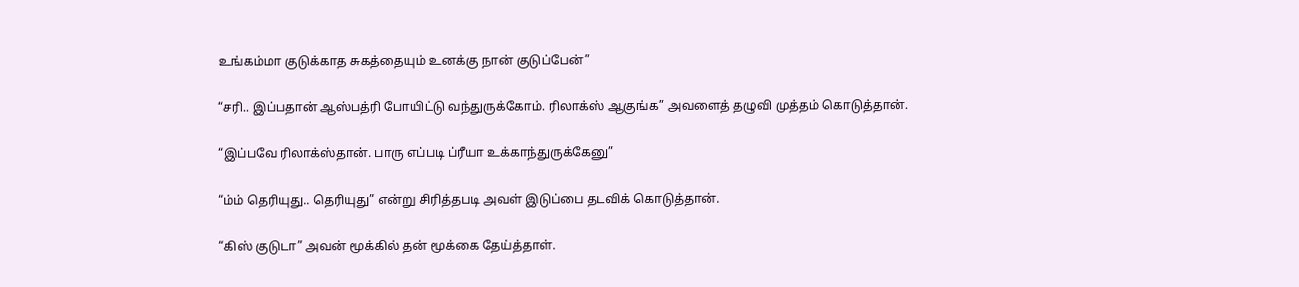உங்கம்மா குடுக்காத சுகத்தையும் உனக்கு நான் குடுப்பேன்”

“சரி.. இப்பதான் ஆஸ்பத்ரி போயிட்டு வந்துருக்கோம். ரிலாக்ஸ் ஆகுங்க” அவளைத் தழுவி முத்தம் கொடுத்தான்.

“இப்பவே ரிலாக்ஸ்தான். பாரு எப்படி ப்ரீயா உக்காந்துருக்கேனு”

“ம்ம் தெரியுது.. தெரியுது” என்று சிரித்தபடி அவள் இடுப்பை தடவிக் கொடுத்தான்.

“கிஸ் குடுடா” அவன் மூக்கில் தன் மூக்கை தேய்த்தாள்.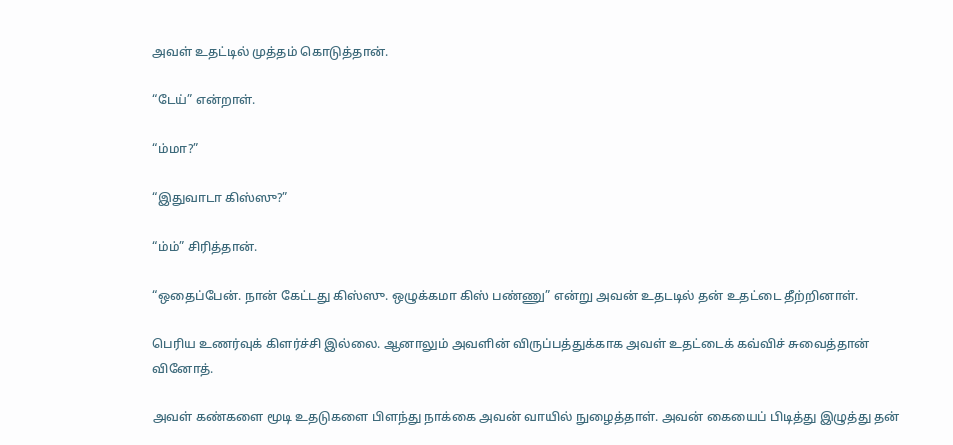அவள் உதட்டில் முத்தம் கொடுத்தான்.

“டேய்” என்றாள்.

“ம்மா?”

“இதுவாடா கிஸ்ஸு?”

“ம்ம்” சிரித்தான்.

“ஒதைப்பேன். நான் கேட்டது கிஸ்ஸு. ஒழுக்கமா கிஸ் பண்ணு” என்று அவன் உதடடில் தன் உதட்டை தீற்றினாள்.

பெரிய உணர்வுக் கிளர்ச்சி இல்லை. ஆனாலும் அவளின் விருப்பத்துக்காக அவள் உதட்டைக் கவ்விச் சுவைத்தான் வினோத்.

அவள் கண்களை மூடி உதடுகளை பிளந்து நாக்கை அவன் வாயில் நுழைத்தாள். அவன் கையைப் பிடித்து இழுத்து தன்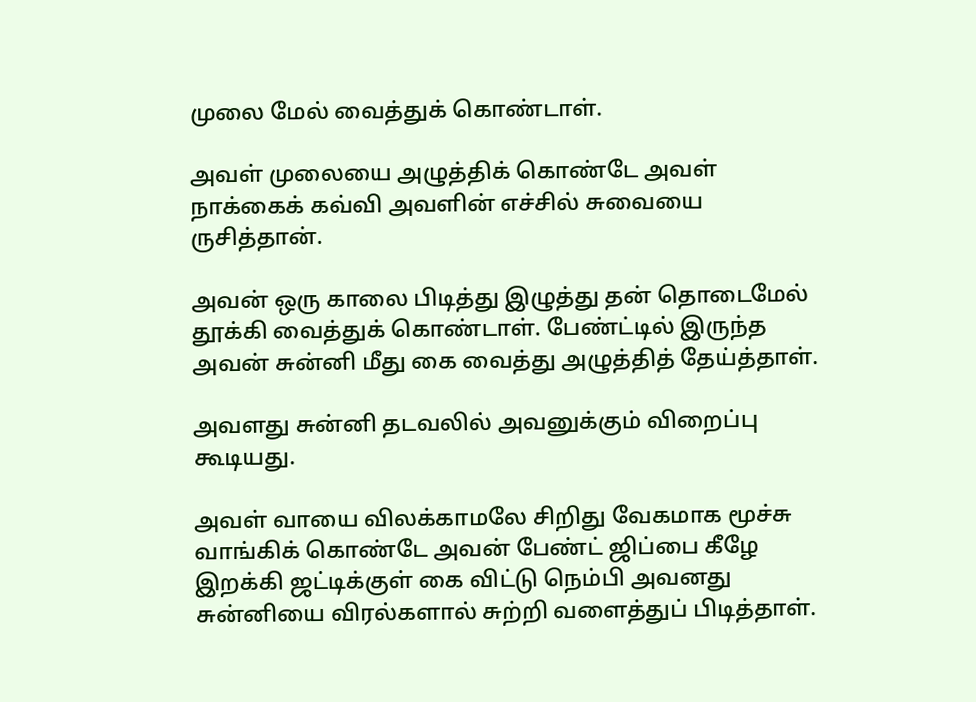முலை மேல் வைத்துக் கொண்டாள்.

அவள் முலையை அழுத்திக் கொண்டே அவள் நாக்கைக் கவ்வி அவளின் எச்சில் சுவையை ருசித்தான்.

அவன் ஒரு காலை பிடித்து இழுத்து தன் தொடைமேல் தூக்கி வைத்துக் கொண்டாள். பேண்ட்டில் இருந்த அவன் சுன்னி மீது கை வைத்து அழுத்தித் தேய்த்தாள்.

அவளது சுன்னி தடவலில் அவனுக்கும் விறைப்பு கூடியது.

அவள் வாயை விலக்காமலே சிறிது வேகமாக மூச்சு வாங்கிக் கொண்டே அவன் பேண்ட் ஜிப்பை கீழே இறக்கி ஜட்டிக்குள் கை விட்டு நெம்பி அவனது சுன்னியை விரல்களால் சுற்றி வளைத்துப் பிடித்தாள்.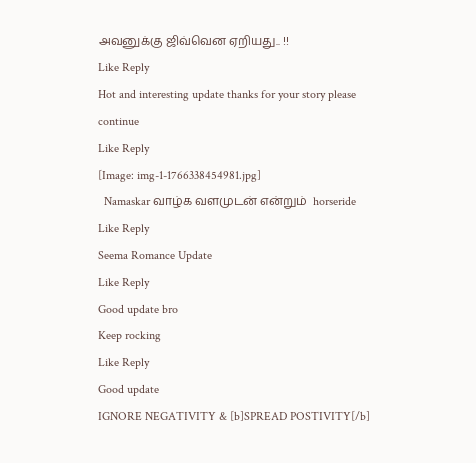அவனுக்கு ஜிவ்வென ஏறியது.. !!
Like Reply
Hot and interesting update thanks for your story please continue
Like Reply
[Image: img-1-1766338454981.jpg]
  Namaskar வாழ்க வளமுடன் என்றும்  horseride
Like Reply
Seema Romance Update
Like Reply
Good update bro
Keep rocking
Like Reply
Good update
IGNORE NEGATIVITY & [b]SPREAD POSTIVITY[/b]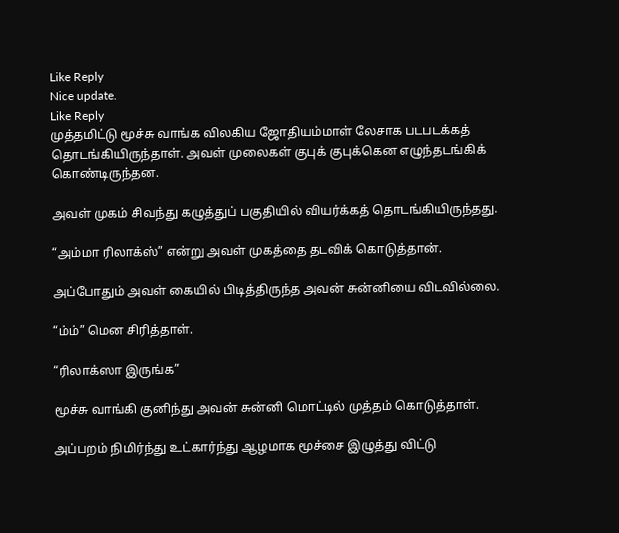Like Reply
Nice update.
Like Reply
முத்தமிட்டு மூச்சு வாங்க விலகிய ஜோதியம்மாள் லேசாக படபடக்கத் தொடங்கியிருந்தாள். அவள் முலைகள் குபுக் குபுக்கென எழுந்தடங்கிக் கொண்டிருந்தன.

அவள் முகம் சிவந்து கழுத்துப் பகுதியில் வியர்க்கத் தொடங்கியிருந்தது.

“அம்மா ரிலாக்ஸ்” என்று அவள் முகத்தை தடவிக் கொடுத்தான்.

அப்போதும் அவள் கையில் பிடித்திருந்த அவன் சுன்னியை விடவில்லை.

“ம்ம்” மென சிரித்தாள்.

“ரிலாக்ஸா இருங்க”

மூச்சு வாங்கி குனிந்து அவன் சுன்னி மொட்டில் முத்தம் கொடுத்தாள்.

அப்பறம் நிமிர்ந்து உட்கார்ந்து ஆழமாக மூச்சை இழுத்து விட்டு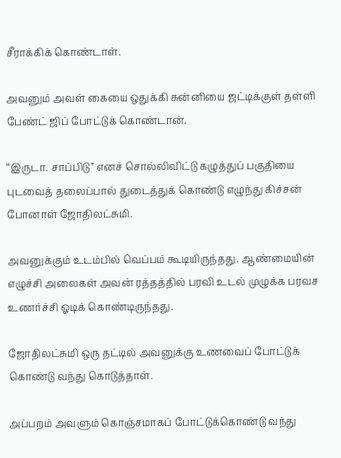சீராக்கிக் கொண்டாள்.

அவனும் அவள் கையை ஒதுக்கி சுன்னியை ஜட்டிக்குள் தள்ளி பேண்ட் ஜிப் போட்டுக் கொண்டான்.

“இருடா. சாப்பிடு” எனச் சொல்லிவிட்டு கழுத்துப் பகுதியை புடவைத் தலைப்பால் துடைத்துக் கொண்டு எழுந்து கிச்சன் போனாள் ஜோதிலட்சுமி.

அவனுக்கும் உடம்பில் வெப்பம் கூடியிருந்தது. ஆண்மையின் எழுச்சி அலைகள் அவன் ரத்தத்தில் பரவி உடல் முழுக்க பரவச உணர்ச்சி ஓடிக் கொண்டிருந்தது.

ஜோதிலட்சுமி ஒரு தட்டில் அவனுக்கு உணவைப் போட்டுக் கொண்டு வந்து கொடுத்தாள்.

அப்பறம் அவளும் கொஞ்சமாகப் போட்டுக்கொண்டு வந்து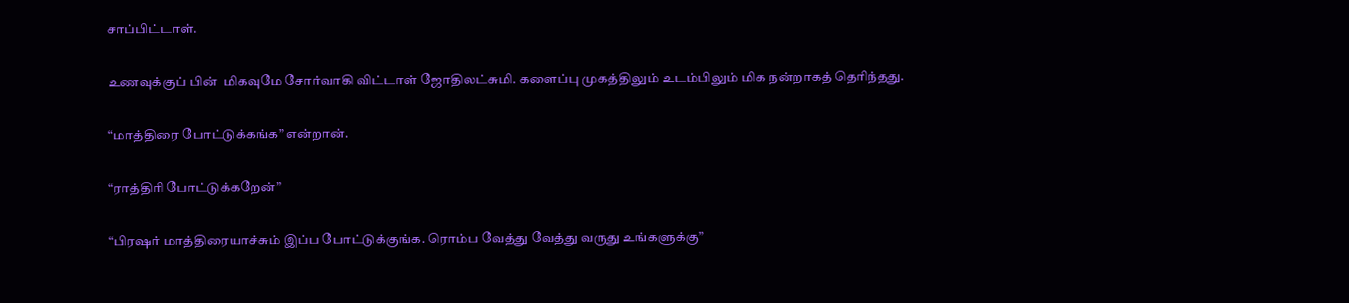சாப்பிட்டாள்.

உணவுக்குப் பின்  மிகவுமே சோர்வாகி விட்டாள் ஜோதிலட்சுமி. களைப்பு முகத்திலும் உடம்பிலும் மிக நன்றாகத் தெரிந்தது.

“மாத்திரை போட்டுக்கங்க” என்றான்.

“ராத்திரி போட்டுக்கறேன்”

“பிரஷர் மாத்திரையாச்சும் இப்ப போட்டுக்குங்க. ரொம்ப வேத்து வேத்து வருது உங்களுக்கு”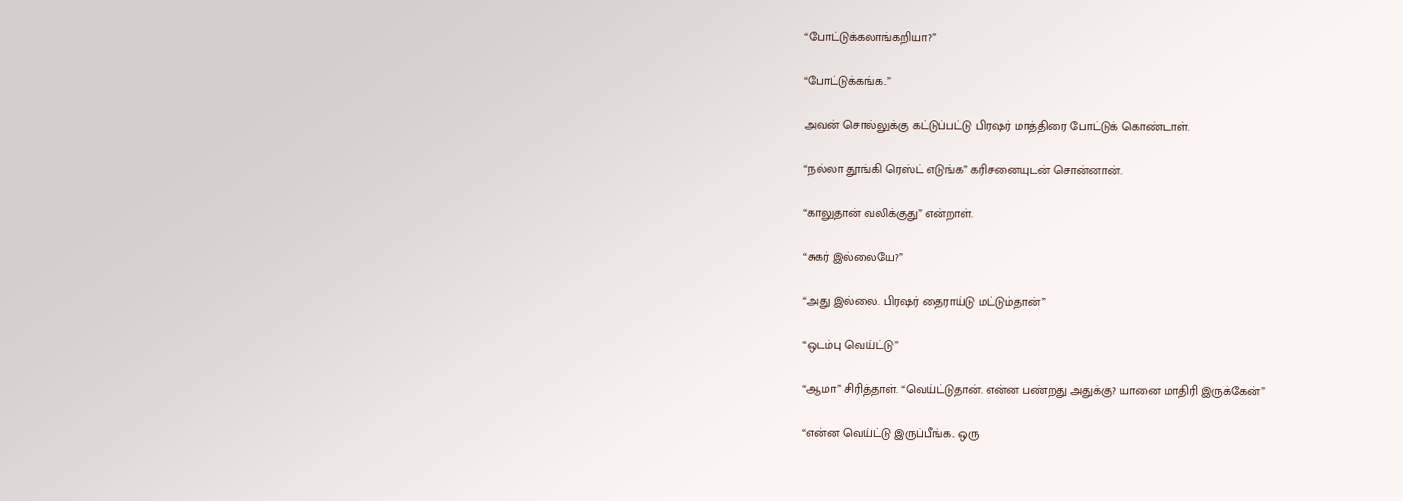“போட்டுக்கலாங்கறியா?”

“போட்டுக்கங்க..”

அவன் சொல்லுக்கு கட்டுப்பட்டு பிரஷர் மாத்திரை போட்டுக் கொண்டாள்.

“நல்லா தூங்கி ரெஸ்ட் எடுங்க” கரிசனையுடன் சொன்னான்.

“காலுதான் வலிக்குது” என்றாள்.

“சுகர் இல்லையே?”

“அது இல்லை. பிரஷர் தைராய்டு மட்டும்தான்”

“ஒடம்பு வெய்ட்டு”

“ஆமா” சிரித்தாள். “வெய்ட்டுதான். என்ன பண்றது அதுக்கு? யானை மாதிரி இருக்கேன்”

“என்ன வெய்ட்டு இருப்பீங்க.. ஒரு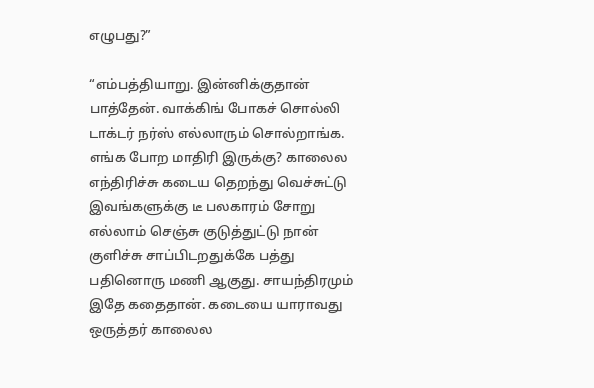எழுபது?”

“எம்பத்தியாறு. இன்னிக்குதான் பாத்தேன். வாக்கிங் போகச் சொல்லி டாக்டர் நர்ஸ் எல்லாரும் சொல்றாங்க. எங்க போற மாதிரி இருக்கு? காலைல எந்திரிச்சு கடைய தெறந்து வெச்சுட்டு இவங்களுக்கு டீ பலகாரம் சோறு எல்லாம் செஞ்சு குடுத்துட்டு நான் குளிச்சு சாப்பிடறதுக்கே பத்து பதினொரு மணி ஆகுது. சாயந்திரமும் இதே கதைதான். கடையை யாராவது ஒருத்தர் காலைல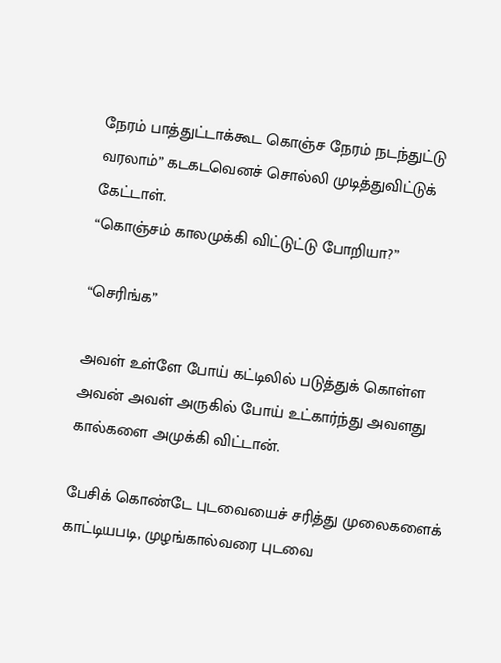நேரம் பாத்துட்டாக்கூட கொஞ்ச நேரம் நடந்துட்டு வரலாம்” கடகடவெனச் சொல்லி முடித்துவிட்டுக் கேட்டாள்.
“கொஞ்சம் காலமுக்கி விட்டுட்டு போறியா?”

“செரிங்க”

அவள் உள்ளே போய் கட்டிலில் படுத்துக் கொள்ள அவன் அவள் அருகில் போய் உட்கார்ந்து அவளது கால்களை அமுக்கி விட்டான்.

பேசிக் கொண்டே புடவையைச் சரித்து முலைகளைக் காட்டியபடி, முழங்கால்வரை புடவை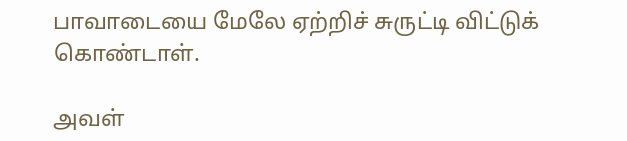பாவாடையை மேலே ஏற்றிச் சுருட்டி விட்டுக் கொண்டாள்.

அவள்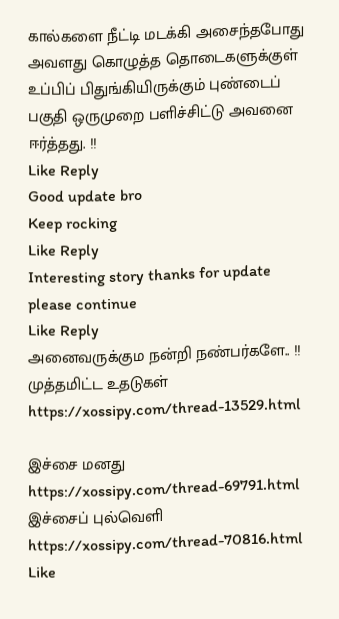கால்களை நீட்டி மடக்கி அசைந்தபோது அவளது கொழுத்த தொடைகளுக்குள் உப்பிப் பிதுங்கியிருக்கும் புண்டைப் பகுதி ஒருமுறை பளிச்சிட்டு அவனை ஈர்த்தது. !!
Like Reply
Good update bro
Keep rocking
Like Reply
Interesting story thanks for update please continue
Like Reply
அனைவருக்கும நன்றி நண்பர்களே.. !!
முத்தமிட்ட உதடுகள்
https://xossipy.com/thread-13529.html

இச்சை மனது
https://xossipy.com/thread-69791.html
இச்சைப் புல்வெளி
https://xossipy.com/thread-70816.html
Like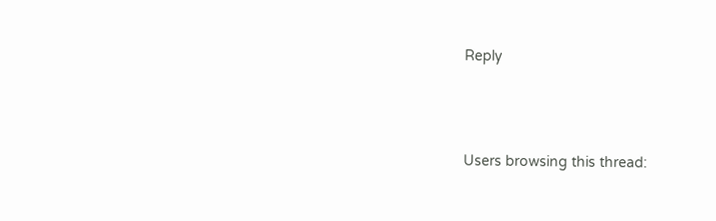Reply




Users browsing this thread: